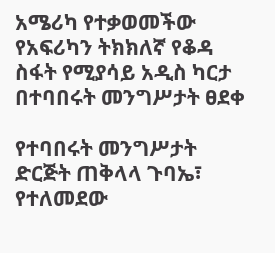አሜሪካ የተቃወመችው የአፍሪካን ትክክለኛ የቆዳ ስፋት የሚያሳይ አዲስ ካርታ በተባበሩት መንግሥታት ፀደቀ

የተባበሩት መንግሥታት ድርጅት ጠቅላላ ጉባኤ፣ የተለመደው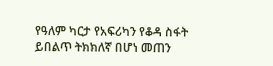የዓለም ካርታ የአፍሪካን የቆዳ ስፋት ይበልጥ ትክክለኛ በሆነ መጠን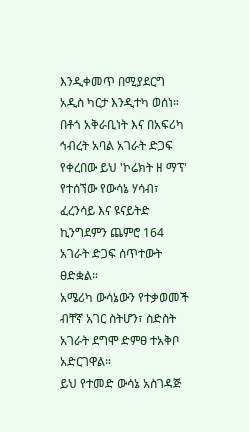እንዲቀመጥ በሚያደርግ አዲስ ካርታ እንዲተካ ወሰነ።
በቶጎ አቅራቢነት እና በአፍሪካ ኅብረት አባል አገራት ድጋፍ የቀረበው ይህ 'ኮሬክት ዘ ማፕ' የተሰኘው የውሳኔ ሃሳብ፣ ፈረንሳይ እና ዩናይትድ ኪንግደምን ጨምሮ 164 አገራት ድጋፍ ሰጥተውት ፀድቋል።
አሜሪካ ውሳኔውን የተቃወመች ብቸኛ አገር ስትሆን፣ ስድስት አገራት ደግሞ ድምፀ ተአቅቦ አድርገዋል።
ይህ የተመድ ውሳኔ አስገዳጅ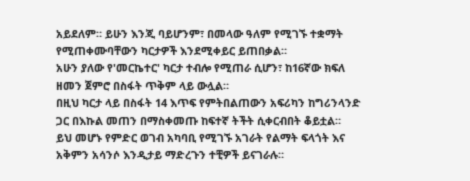አይደለም። ይሁን እንጂ ባይሆንም፣ በመላው ዓለም የሚገኙ ተቋማት የሚጠቀሙባቸውን ካርታዎች እንደሚቀይር ይጠበቃል።
አሁን ያለው የ'መርኬተር' ካርታ ተብሎ የሚጠራ ሲሆን፣ ከ16ኛው ክፍለ ዘመን ጀምሮ በስፋት ጥቅም ላይ ውሏል።
በዚህ ካርታ ላይ በስፋት 14 እጥፍ የምትበልጠውን አፍሪካን ከግሪንላንድ ጋር በእኩል መጠን በማስቀመጡ ከፍተኛ ትችት ሲቀርብበት ቆይቷል።
ይህ መሆኑ የምድር ወገብ አካባቢ የሚገኙ አገራት የልማት ፍላጎት እና አቅምን አሳንሶ እንዲታይ ማድረጉን ተቺዎች ይናገራሉ።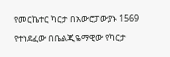የመርኬተር ካርታ በአውሮፓውያኑ 1569 የተነደፈው በቤልጂዬማዊው የካርታ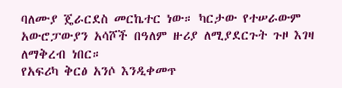ባለሙያ ጄራርደስ መርኬተር ነው። ካርታው የተሠራውም አውሮፓውያን አሳሾች በዓለም ዙሪያ ለሚያደርጉት ጉዞ እገዛ ለማቅረብ ነበር።
የአፍሪካ ቅርፅ አንሶ እንዲቀመጥ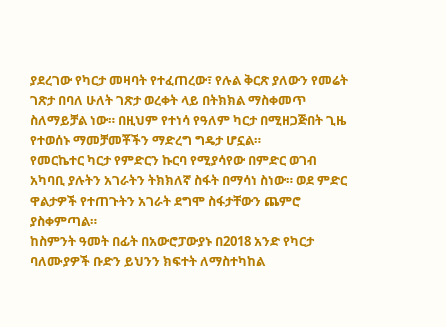ያደረገው የካርታ መዛባት የተፈጠረው፣ የሉል ቅርጽ ያለውን የመሬት ገጽታ በባለ ሁለት ገጽታ ወረቀት ላይ በትክክል ማስቀመጥ ስለማይቻል ነው። በዚህም የተነሳ የዓለም ካርታ በሚዘጋጅበት ጊዜ የተወሰኑ ማመቻመቾችን ማድረግ ግዴታ ሆኗል።
የመርኬተር ካርታ የምድርን ኩርባ የሚያሳየው በምድር ወገብ አካባቢ ያሉትን አገራትን ትክክለኛ ስፋት በማሳነ ስነው። ወደ ምድር ዋልታዎች የተጠጉትን አገራት ደግሞ ስፋታቸውን ጨምሮ ያስቀምጣል።
ከስምንት ዓመት በፊት በአውሮፓውያኑ በ2018 አንድ የካርታ ባለሙያዎች ቡድን ይህንን ክፍተት ለማስተካከል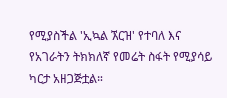የሚያስችል 'ኢኳል ኧርዝ' የተባለ እና የአገራትን ትክክለኛ የመሬት ስፋት የሚያሳይ ካርታ አዘጋጅቷል።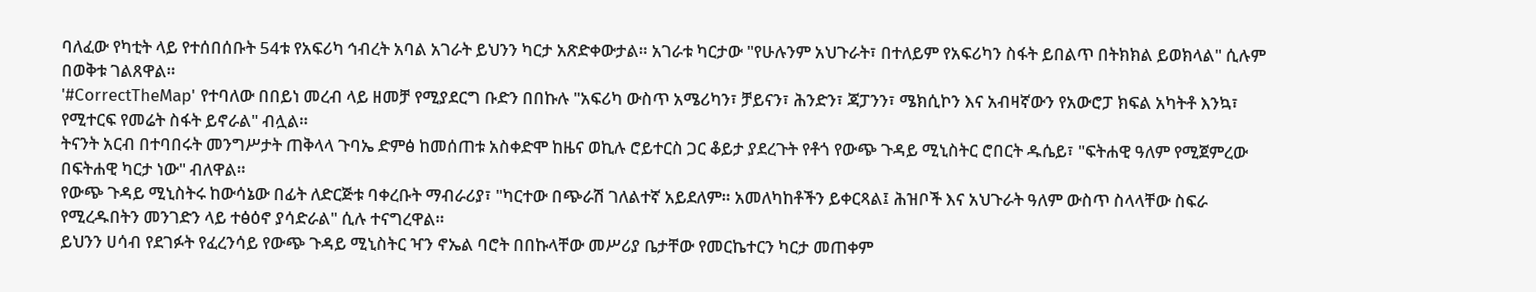ባለፈው የካቲት ላይ የተሰበሰቡት 54ቱ የአፍሪካ ኅብረት አባል አገራት ይህንን ካርታ አጽድቀውታል። አገራቱ ካርታው "የሁሉንም አህጉራት፣ በተለይም የአፍሪካን ስፋት ይበልጥ በትክክል ይወክላል" ሲሉም በወቅቱ ገልጸዋል።
'#CorrectTheMap' የተባለው በበይነ መረብ ላይ ዘመቻ የሚያደርግ ቡድን በበኩሉ "አፍሪካ ውስጥ አሜሪካን፣ ቻይናን፣ ሕንድን፣ ጃፓንን፣ ሜክሲኮን እና አብዛኛውን የአውሮፓ ክፍል አካትቶ እንኳ፣ የሚተርፍ የመሬት ስፋት ይኖራል" ብሏል።
ትናንት አርብ በተባበሩት መንግሥታት ጠቅላላ ጉባኤ ድምፅ ከመሰጠቱ አስቀድሞ ከዜና ወኪሉ ሮይተርስ ጋር ቆይታ ያደረጉት የቶጎ የውጭ ጉዳይ ሚኒስትር ሮበርት ዱሴይ፣ "ፍትሐዊ ዓለም የሚጀምረው በፍትሐዊ ካርታ ነው" ብለዋል።
የውጭ ጉዳይ ሚኒስትሩ ከውሳኔው በፊት ለድርጅቱ ባቀረቡት ማብራሪያ፣ "ካርተው በጭራሽ ገለልተኛ አይደለም። አመለካከቶችን ይቀርጻል፤ ሕዝቦች እና አህጉራት ዓለም ውስጥ ስላላቸው ስፍራ የሚረዱበትን መንገድን ላይ ተፅዕኖ ያሳድራል" ሲሉ ተናግረዋል።
ይህንን ሀሳብ የደገፉት የፈረንሳይ የውጭ ጉዳይ ሚኒስትር ዣን ኖኤል ባሮት በበኩላቸው መሥሪያ ቤታቸው የመርኬተርን ካርታ መጠቀም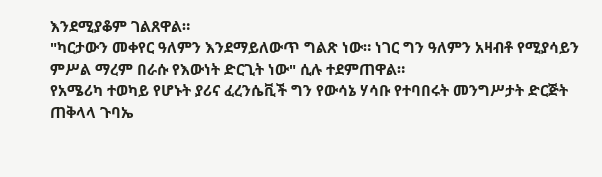እንደሚያቆም ገልጸዋል።
"ካርታውን መቀየር ዓለምን እንደማይለውጥ ግልጽ ነው። ነገር ግን ዓለምን አዛብቶ የሚያሳይን ምሥል ማረም በራሱ የእውነት ድርጊት ነው" ሲሉ ተደምጠዋል።
የአሜሪካ ተወካይ የሆኑት ያሪና ፈረንሴቪች ግን የውሳኔ ሃሳቡ የተባበሩት መንግሥታት ድርጅት ጠቅላላ ጉባኤ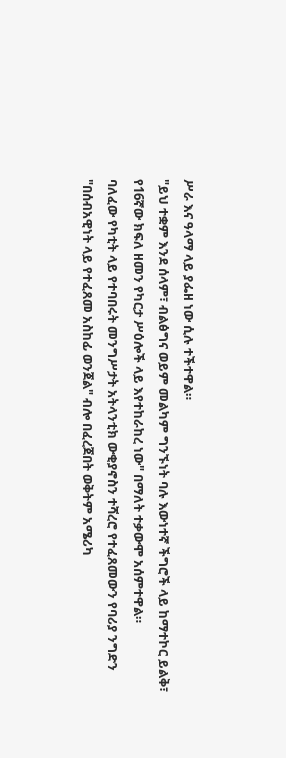ሥራ እና ዓላማ ላይ ያፌዘ ነው ሲሉ ተችተዋል።
"ይህ ተቋም እንደ ሰላም፣ ብልፅግና ወይም መልካም ግንኙነት ባሉ እውነተኛ ችግሮች ላይ ከማተኮር ይልቅ፣ የ16ኛው ክፍለ ዘመን የካርታ ሥዕሎች ላይ እየተከራከረ ነው" በማለት ተቃውሞ አሰምተዋል።
ባለፈው የካቲት ላይ የተባበሩት መንግሥታት አትላንቲክ ውቂያኖስን ተሻረሮ የተፈጸመውን የባሪያ ንግድን "በሰብአዊነት ላይ የተፈጸመ አስከፊ ወንጀል" ብሎ በፈረጀበት ወቅትም አሜሪካ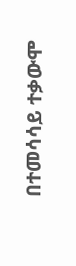በተመሳሳይ ተቃውሞ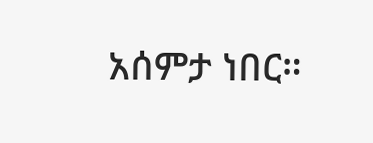አሰምታ ነበር።